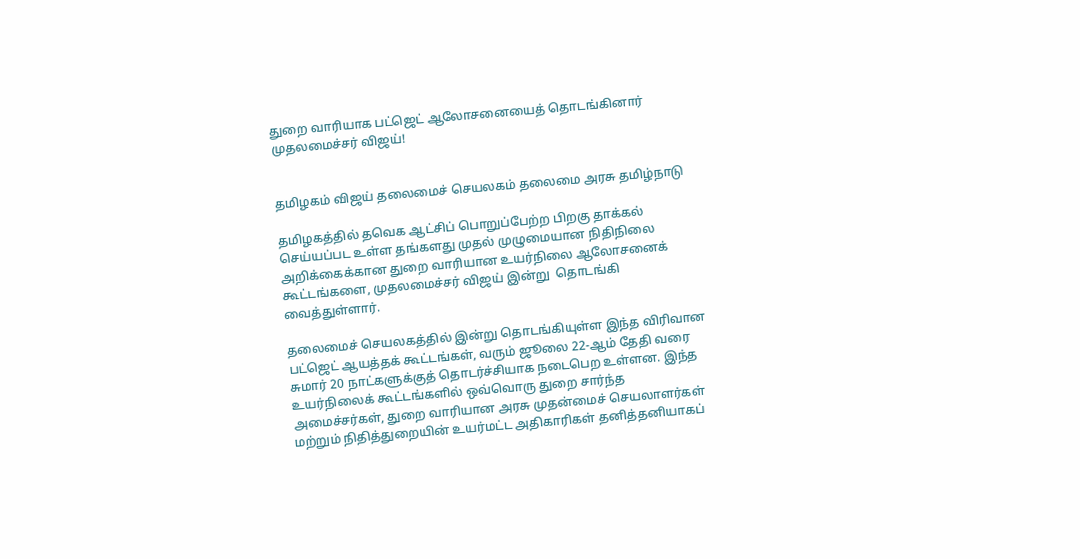துறை வாரியாக பட்ஜெட் ஆலோசனையைத் தொடங்கினார் முதலமைச்சர் விஜய்!


தமிழகம் விஜய் தலைமைச் செயலகம் தலைமை அரசு தமிழ்நாடு

தமிழகத்தில் தவெக ஆட்சிப் பொறுப்பேற்ற பிறகு தாக்கல் செய்யப்பட உள்ள தங்களது முதல் முழுமையான நிதிநிலை அறிக்கைக்கான துறை வாரியான உயர்நிலை ஆலோசனைக் கூட்டங்களை, முதலமைச்சர் விஜய் இன்று  தொடங்கி வைத்துள்ளார்.

தலைமைச் செயலகத்தில் இன்று தொடங்கியுள்ள இந்த விரிவான பட்ஜெட் ஆயத்தக் கூட்டங்கள், வரும் ஜூலை 22-ஆம் தேதி வரை சுமார் 20 நாட்களுக்குத் தொடர்ச்சியாக நடைபெற உள்ளன. இந்த உயர்நிலைக் கூட்டங்களில் ஒவ்வொரு துறை சார்ந்த அமைச்சர்கள், துறை வாரியான அரசு முதன்மைச் செயலாளர்கள் மற்றும் நிதித்துறையின் உயர்மட்ட அதிகாரிகள் தனித்தனியாகப்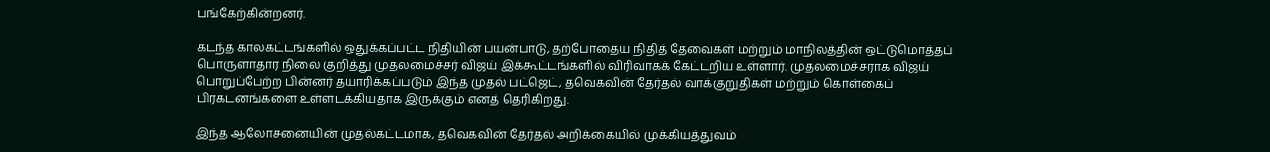பங்கேற்கின்றனர்.

கடந்த காலகட்டங்களில் ஒதுக்கப்பட்ட நிதியின் பயன்பாடு, தற்போதைய நிதித் தேவைகள் மற்றும் மாநிலத்தின் ஒட்டுமொத்தப் பொருளாதார நிலை குறித்து முதலமைச்சர் விஜய் இக்கூட்டங்களில் விரிவாகக் கேட்டறிய உள்ளார். முதலமைச்சராக விஜய் பொறுப்பேற்ற பின்னர் தயாரிக்கப்படும் இந்த முதல் பட்ஜெட், தவெகவின் தேர்தல் வாக்குறுதிகள் மற்றும் கொள்கைப் பிரகடனங்களை உள்ளடக்கியதாக இருக்கும் எனத் தெரிகிறது.

இந்த ஆலோசனையின் முதல்கட்டமாக, தவெகவின் தேர்தல் அறிக்கையில் முக்கியத்துவம்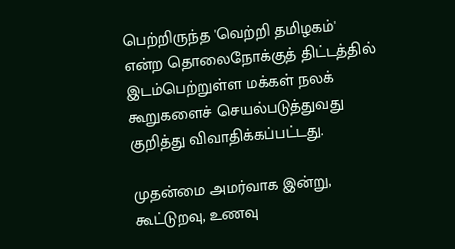பெற்றிருந்த 'வெற்றி தமிழகம்'  என்ற தொலைநோக்குத் திட்டத்தில் இடம்பெற்றுள்ள மக்கள் நலக் கூறுகளைச் செயல்படுத்துவது குறித்து விவாதிக்கப்பட்டது.

முதன்மை அமர்வாக இன்று, கூட்டுறவு, உணவு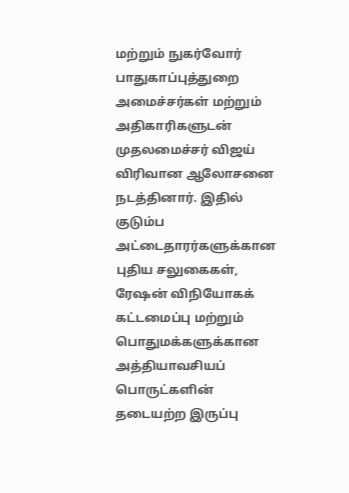மற்றும் நுகர்வோர் பாதுகாப்புத்துறை அமைச்சர்கள் மற்றும் அதிகாரிகளுடன் முதலமைச்சர் விஜய் விரிவான ஆலோசனை நடத்தினார். இதில் குடும்ப அட்டைதாரர்களுக்கான புதிய சலுகைகள், ரேஷன் விநியோகக் கட்டமைப்பு மற்றும் பொதுமக்களுக்கான அத்தியாவசியப் பொருட்களின் தடையற்ற இருப்பு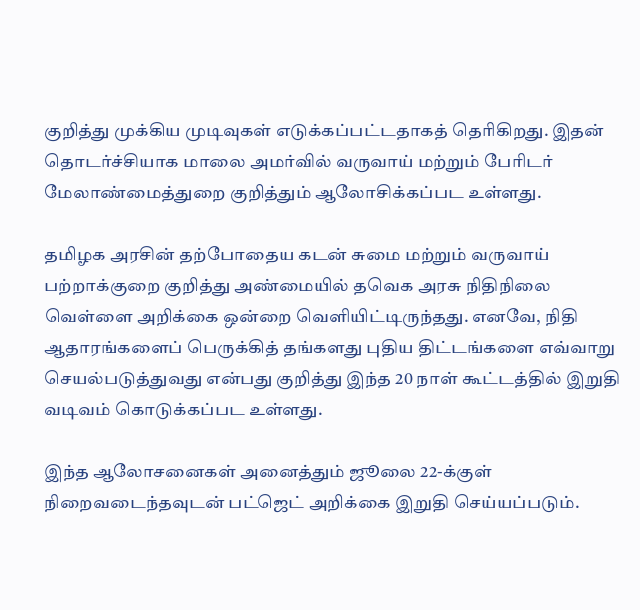குறித்து முக்கிய முடிவுகள் எடுக்கப்பட்டதாகத் தெரிகிறது. இதன் தொடர்ச்சியாக மாலை அமர்வில் வருவாய் மற்றும் பேரிடர் மேலாண்மைத்துறை குறித்தும் ஆலோசிக்கப்பட உள்ளது.

தமிழக அரசின் தற்போதைய கடன் சுமை மற்றும் வருவாய் பற்றாக்குறை குறித்து அண்மையில் தவெக அரசு நிதிநிலை வெள்ளை அறிக்கை ஒன்றை வெளியிட்டிருந்தது. எனவே, நிதி ஆதாரங்களைப் பெருக்கித் தங்களது புதிய திட்டங்களை எவ்வாறு செயல்படுத்துவது என்பது குறித்து இந்த 20 நாள் கூட்டத்தில் இறுதி வடிவம் கொடுக்கப்பட உள்ளது.

இந்த ஆலோசனைகள் அனைத்தும் ஜூலை 22-க்குள் நிறைவடைந்தவுடன் பட்ஜெட் அறிக்கை இறுதி செய்யப்படும்.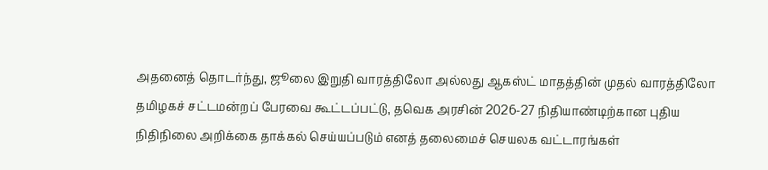அதனைத் தொடர்ந்து, ஜூலை இறுதி வாரத்திலோ அல்லது ஆகஸ்ட் மாதத்தின் முதல் வாரத்திலோ தமிழகச் சட்டமன்றப் பேரவை கூட்டப்பட்டு, தவெக அரசின் 2026-27 நிதியாண்டிற்கான புதிய நிதிநிலை அறிக்கை தாக்கல் செய்யப்படும் எனத் தலைமைச் செயலக வட்டாரங்கள்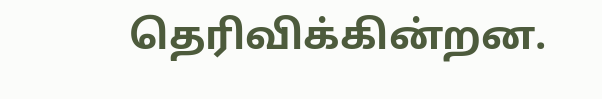தெரிவிக்கின்றன.